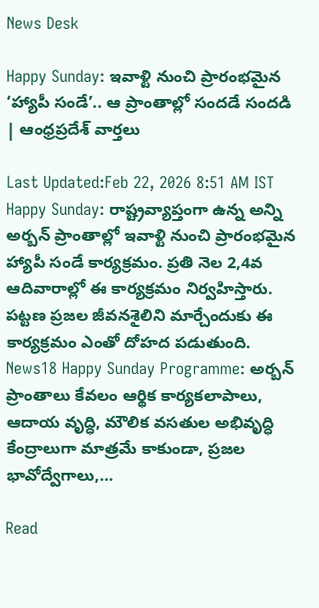News Desk

Happy Sunday: ఇవాళ్టి నుంచి ప్రారంభమైన ‘హ్యాపీ సండే’.. ఆ ప్రాంతాల్లో సందడే సందడి | ఆంధ్రప్రదేశ్ వార్తలు

Last Updated:Feb 22, 2026 8:51 AM IST Happy Sunday: రాష్ట్రవ్యాప్తంగా ఉన్న అన్ని అర్బన్ ప్రాంతాల్లో ఇవాళ్టి నుంచి ప్రారంభమైన హ్యాపీ సండే కార్యక్రమం. ప్రతి నెల 2,4వ ఆదివారాల్లో ఈ కార్యక్రమం నిర్వహిస్తారు. పట్టణ ప్రజల జీవనశైలిని మార్చేందుకు ఈ కార్యక్రమం ఎంతో దోహద పడుతుంది. News18 Happy Sunday Programme: అర్బన్ ప్రాంతాలు కేవలం ఆర్థిక కార్యకలాపాలు, ఆదాయ వృద్ధి, మౌలిక వసతుల అభివృద్ధి కేంద్రాలుగా మాత్రమే కాకుండా, ప్రజల భావోద్వేగాలు,…

Read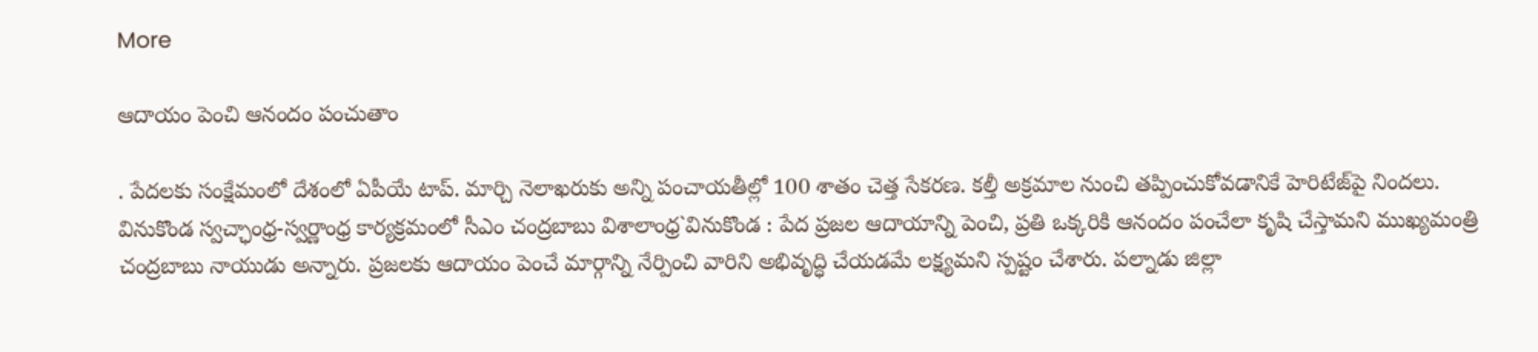More

ఆదాయం పెంచి ఆనందం పంచుతాం

. పేదలకు సంక్షేమంలో దేశంలో ఏపీయే టాప్. మార్చి నెలాఖరుకు అన్ని పంచాయతీల్లో 100 శాతం చెత్త సేకరణ. కల్తీ అక్రమాల నుంచి తప్పించుకోవడానికే హెరిటేజ్‌పై నిందలు. వినుకొండ స్వచ్ఛాంధ్ర-స్వర్ణాంధ్ర కార్యక్రమంలో సీఎం చంద్రబాబు విశాలాంధ్ర`వినుకొండ : పేద ప్రజల ఆదాయాన్ని పెంచి, ప్రతి ఒక్కరికి ఆనందం పంచేలా కృషి చేస్తామని ముఖ్యమంత్రి చంద్రబాబు నాయుడు అన్నారు. ప్రజలకు ఆదాయం పెంచే మార్గాన్ని నేర్పించి వారిని అభివృద్ధి చేయడమే లక్ష్యమని స్పష్టం చేశారు. పల్నాడు జిల్లా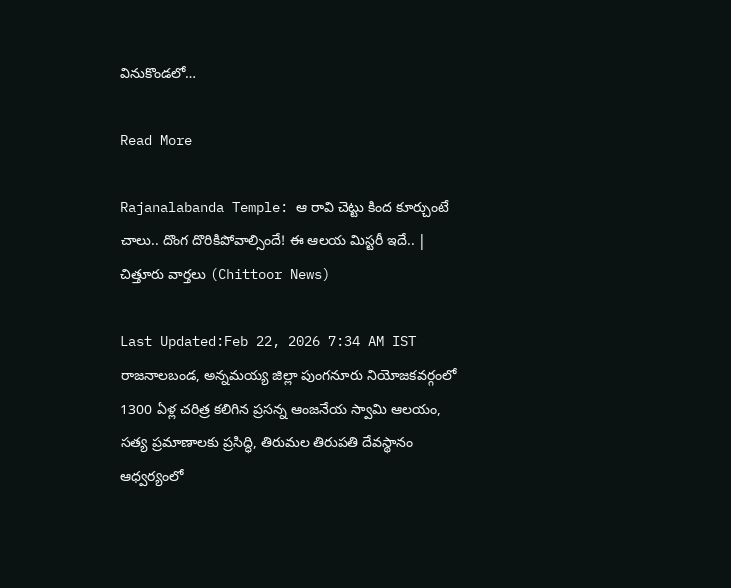వినుకొండలో…

Read More

Rajanalabanda Temple: ఆ రావి చెట్టు కింద కూర్చుంటే చాలు.. దొంగ దొరికిపోవాల్సిందే! ఈ ఆలయ మిస్టరీ ఇదే.. | చిత్తూరు వార్తలు (Chittoor News)

Last Updated:Feb 22, 2026 7:34 AM IST రాజనాలబండ, అన్నమయ్య జిల్లా పుంగనూరు నియోజకవర్గంలో 1300 ఏళ్ల చరిత్ర కలిగిన ప్రసన్న ఆంజనేయ స్వామి ఆలయం, సత్య ప్రమాణాలకు ప్రసిద్ధి, తిరుమల తిరుపతి దేవస్థానం ఆధ్వర్యంలో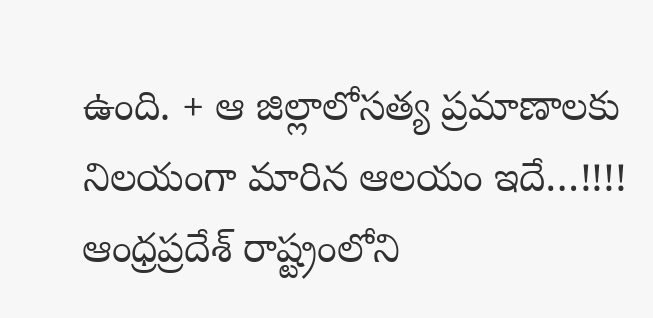ఉంది. + ఆ జిల్లాలోసత్య ప్రమాణాలకు నిలయంగా మారిన ఆలయం ఇదే…!!!! ఆంధ్రప్రదేశ్ రాష్ట్రంలోని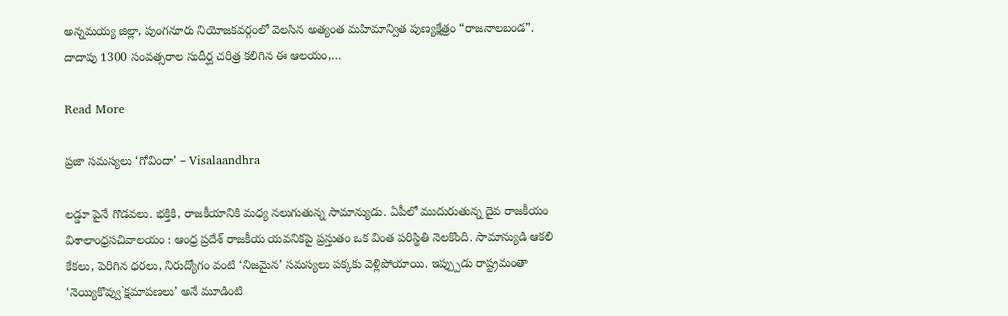అన్నమయ్య జిల్లా, పుంగనూరు నియోజకవర్గంలో వెలసిన అత్యంత మహిమాన్విత పుణ్యక్షేత్రం “రాజనాలబండ”. దాదాపు 1300 సంవత్సరాల సుదీర్ఘ చరిత్ర కలిగిన ఈ ఆలయం,…

Read More

ప్రజా సమస్యలు ‘గోవిందా’ – Visalaandhra

లడ్డూ పైనే గొడవలు. భక్తికి, రాజకీయానికి మధ్య నలుగుతున్న సామాన్యుడు. ఏపీలో ముదురుతున్న దైవ రాజకీయం విశాలాంధ్రసచివాలయం : ఆంధ్ర ప్రదేశ్ రాజకీయ యవనికపై ప్రస్తుతం ఒక వింత పరిస్థితి నెలకొంది. సామాన్యుడి ఆకలి కేకలు, పెరిగిన ధరలు, నిరుద్యోగం వంటి ‘నిజమైన’ సమస్యలు పక్కకు వెళ్లిపోయాయి. ఇప్ప్పుడు రాష్ట్రమంతా ‘నెయ్యికొవ్వు`క్షమాపణలు’ అనే మూడింటి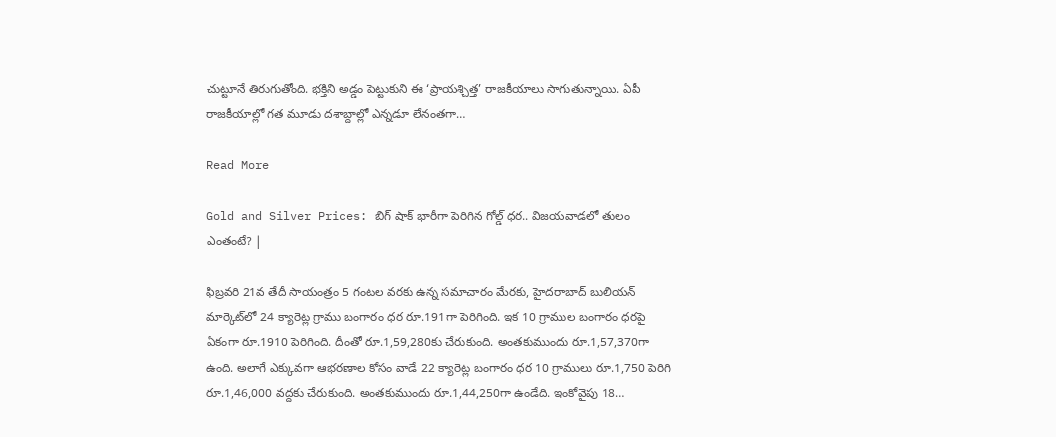చుట్టూనే తిరుగుతోంది. భక్తిని అడ్డం పెట్టుకుని ఈ ‘ప్రాయశ్చిత్త’ రాజకీయాలు సాగుతున్నాయి. ఏపీ రాజకీయాల్లో గత మూడు దశాబ్దాల్లో ఎన్నడూ లేనంతగా…

Read More

Gold and Silver Prices: బిగ్ షాక్ భారీగా పెరిగిన గోల్డ్ ధర.. విజయవాడలో తులం ఎంతంటే? |

ఫిబ్రవరి 21వ తేదీ సాయంత్రం 5 గంటల వరకు ఉన్న సమాచారం మేరకు, హైదరాబాద్ బులియన్ మార్కెట్‌లో 24 క్యారెట్ల గ్రాము బంగారం ధర రూ.191గా పెరిగింది. ఇక 10 గ్రాముల బంగారం ధరపై ఏకంగా రూ.1910 పెరిగింది. దీంతో రూ.1,59,280కు చేరుకుంది. అంతకుముందు రూ.1,57,370గా ఉంది. అలాగే ఎక్కువగా ఆభరణాల కోసం వాడే 22 క్యారెట్ల బంగారం ధర 10 గ్రాములు రూ.1,750 పెరిగి రూ.1,46,000 వద్దకు చేరుకుంది. అంతకుముందు రూ.1,44,250గా ఉండేది. ఇంకోవైపు 18…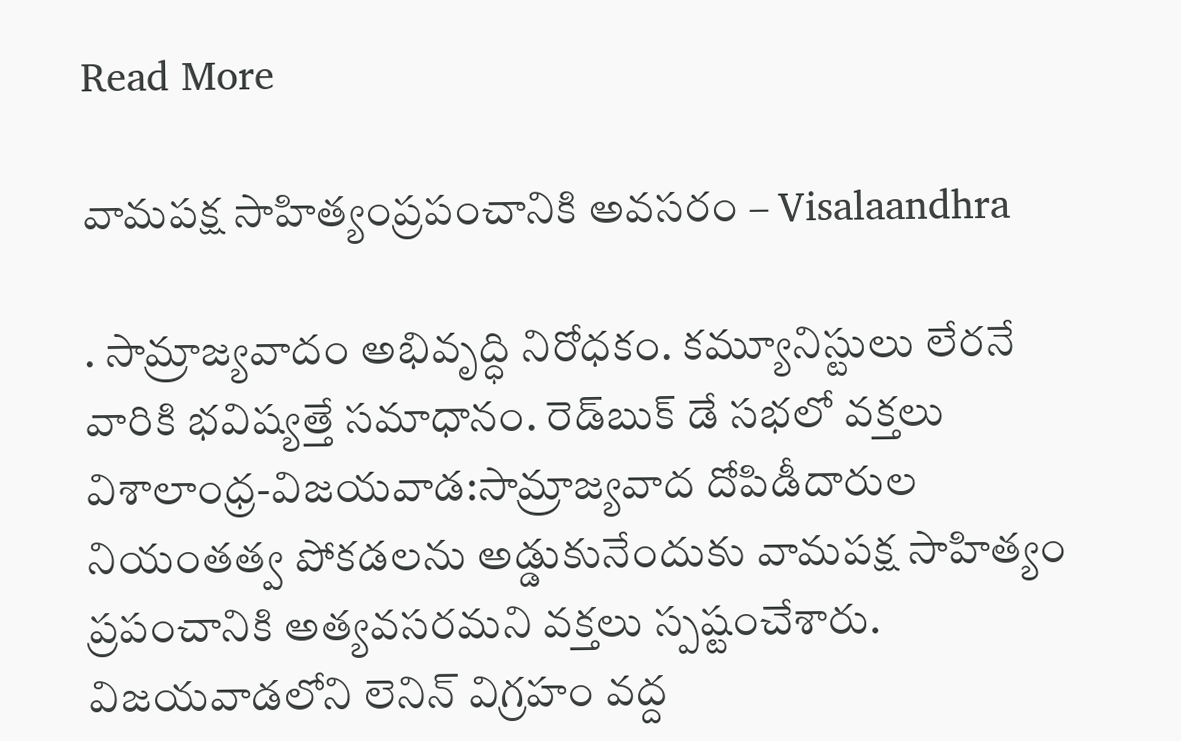Read More

వామపక్ష సాహిత్యంప్రపంచానికి అవసరం – Visalaandhra

. సామ్రాజ్యవాదం అభివృద్ధి నిరోధకం. కమ్యూనిస్టులు లేరనే వారికి భవిష్యత్తే సమాధానం. రెడ్‌బుక్ డే సభలో వక్తలు విశాలాంధ్ర-విజయవాడ:సామ్రాజ్యవాద దోపిడీదారుల నియంతత్వ పోకడలను అడ్డుకునేందుకు వామపక్ష సాహిత్యం ప్రపంచానికి అత్యవసరమని వక్తలు స్పష్టంచేశారు. విజయవాడలోని లెనిన్ విగ్రహం వద్ద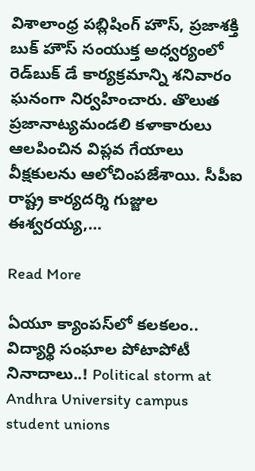విశాలాంధ్ర పబ్లిషింగ్ హౌస్, ప్రజాశక్తి బుక్ హౌస్ సంయుక్త అధ్వర్యంలో రెడ్‌బుక్ డే కార్యక్రమాన్ని శనివారం ఘనంగా నిర్వహించారు. తొలుత ప్రజానాట్యమండలి కళాకారులు ఆలపించిన విప్లవ గేయాలు వీక్షకులను ఆలోచింపజేశాయి. సీపీఐ రాష్ట్ర కార్యదర్శి గుజ్జుల ఈశ్వరయ్య,…

Read More

ఏయూ క్యాంపస్‌లో కలకలం.. విద్యార్థి సంఘాల పోటాపోటీ నినాదాలు..! Political storm at Andhra University campus student unions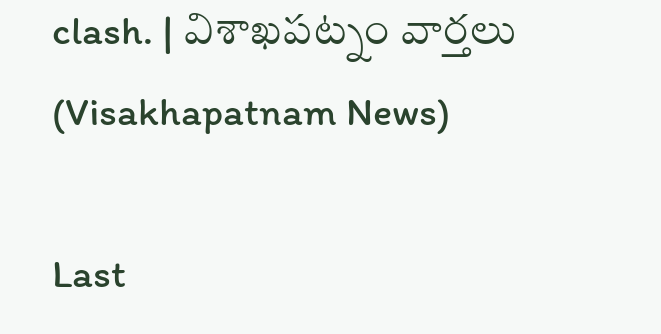clash. | విశాఖపట్నం వార్తలు (Visakhapatnam News)

Last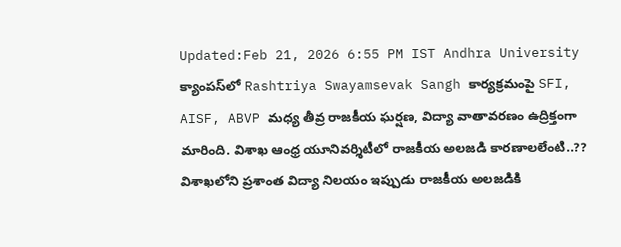Updated:Feb 21, 2026 6:55 PM IST Andhra University క్యాంపస్‌లో Rashtriya Swayamsevak Sangh కార్యక్రమంపై SFI, AISF, ABVP మధ్య తీవ్ర రాజకీయ ఘర్షణ, విద్యా వాతావరణం ఉద్రిక్తంగా మారింది. విశాఖ ఆంధ్ర యూనివర్శిటీలో రాజకీయ అలజడి కారణాలలేంటి..?? విశాఖలోని ప్రశాంత విద్యా నిలయం ఇప్పుడు రాజకీయ అలజడికి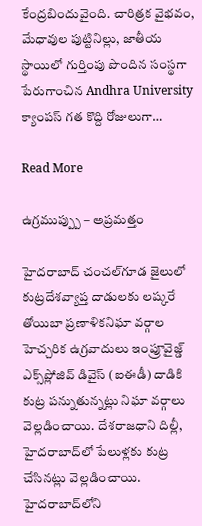కేంద్రబిందువైంది. చారిత్రక వైభవం, మేధావుల పుట్టినిల్లు, జాతీయ స్థాయిలో గుర్తింపు పొందిన సంస్థగా పేరుగాంచిన Andhra University క్యాంపస్‌ గత కొద్ది రోజులుగా…

Read More

ఉగ్రముప్ప్పు – అప్రమత్తం

హైదరాబాద్ చంచల్‌గూడ జైలులో కుట్రదేశవ్యాప్త దాడులకు లష్కరే తోయిబా ప్రణాళికనిఘా వర్గాల హెచ్చరిక ఉగ్రవాదులు ఇంప్రూవైజ్డ్ ఎక్స్‌ప్లోజివ్ డివైస్ (ఐఈడీ) దాడికి కుట్ర పన్నుతున్నట్లు నిఘా వర్గాలు వెల్లడించాయి. దేశరాజధాని దిల్లీ, హైదరాబాద్‌లో పేలుళ్లకు కుట్ర చేసినట్లు వెల్లడించాయి. హైదరాబాద్‌లోని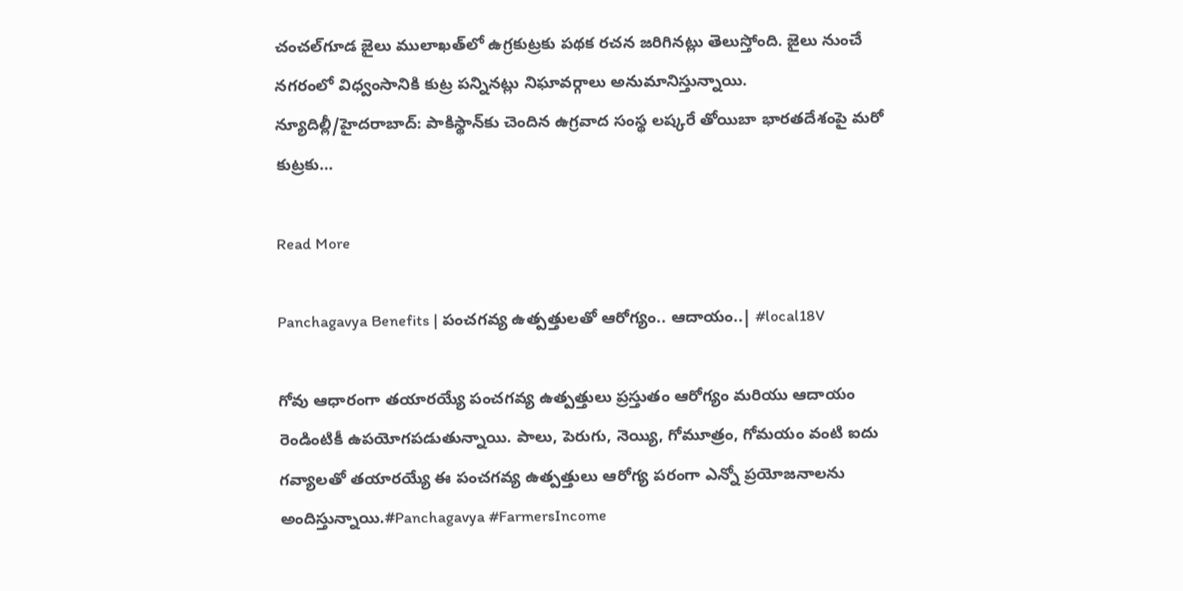చంచల్‌గూడ జైలు ములాఖత్‌లో ఉగ్రకుట్రకు పథక రచన జరిగినట్లు తెలుస్తోంది. జైలు నుంచే నగరంలో విధ్వంసానికి కుట్ర పన్నినట్లు నిఘావర్గాలు అనుమానిస్తున్నాయి. న్యూదిల్లీ/హైదరాబాద్: పాకిస్థాన్‌కు చెందిన ఉగ్రవాద సంస్థ లష్కరే తోయిబా భారతదేశంపై మరో కుట్రకు…

Read More

Panchagavya Benefits | పంచగవ్య ఉత్పత్తులతో ఆరోగ్యం.. ఆదాయం..| #local18V

గోవు ఆధారంగా తయారయ్యే పంచగవ్య ఉత్పత్తులు ప్రస్తుతం ఆరోగ్యం మరియు ఆదాయం రెండింటికీ ఉపయోగపడుతున్నాయి. పాలు, పెరుగు, నెయ్యి, గోమూత్రం, గోమయం వంటి ఐదు గవ్యాలతో తయారయ్యే ఈ పంచగవ్య ఉత్పత్తులు ఆరోగ్య పరంగా ఎన్నో ప్రయోజనాలను అందిస్తున్నాయి.#Panchagavya #FarmersIncome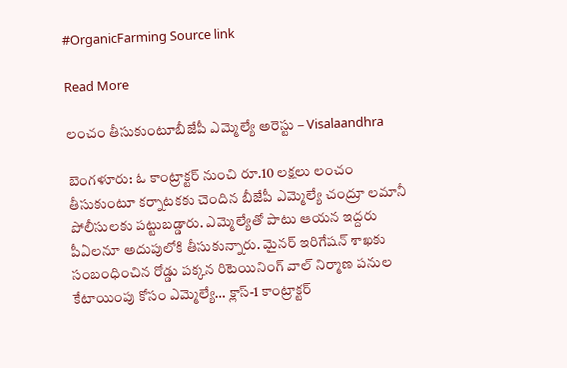#OrganicFarming Source link

Read More

లంచం తీసుకుంటూబీజేపీ ఎమ్మెల్యే అరెస్టు – Visalaandhra

బెంగళూరు: ఓ కాంట్రాక్టర్ నుంచి రూ.10 లక్షలు లంచం తీసుకుంటూ కర్నాటకకు చెందిన బీజేపీ ఎమ్మెల్యే చంద్రూ లమానీ పోలీసులకు పట్టుబడ్డారు. ఎమ్మెల్యేతో పాటు ఆయన ఇద్దరు పీఏలనూ అదుపులోకి తీసుకున్నారు. మైనర్ ఇరిగేషన్ శాఖకు సంబంధించిన రోడ్డు పక్కన రిటెయినింగ్ వాల్ నిర్మాణ పనుల కేటాయింపు కోసం ఎమ్మెల్యే… క్లాస్-1 కాంట్రాక్టర్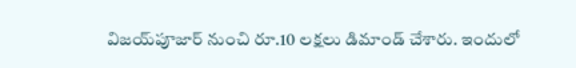విజయ్‌పూజార్ నుంచి రూ.10 లక్షలు డిమాండ్ చేశారు. ఇందులో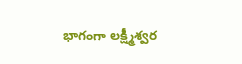భాగంగా లక్ష్మీశ్వర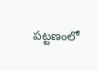పట్టణంలో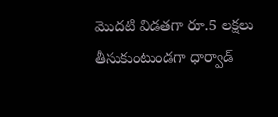మొదటి విడతగా రూ.5 లక్షలు తీసుకుంటుండగా ధార్వాడ్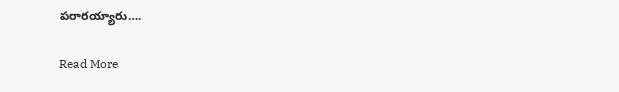పరారయ్యారు….

Read More